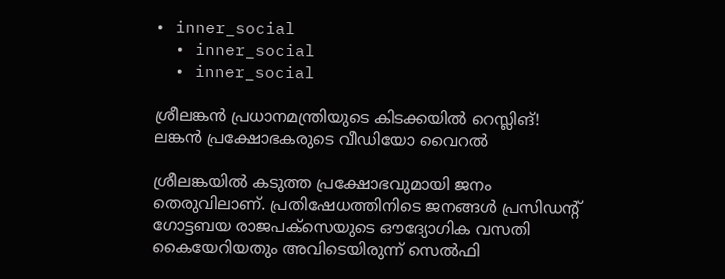• inner_social
  • inner_social
  • inner_social

ശ്രീലങ്കൻ പ്രധാനമന്ത്രിയുടെ കിടക്കയില്‍ റെസ്ലിങ്! ലങ്കന്‍ പ്രക്ഷോഭകരുടെ വീഡിയോ വൈറൽ

ശ്രീലങ്കയില്‍ കടുത്ത പ്രക്ഷോഭവുമായി ജനം തെരുവിലാണ്. പ്രതിഷേധത്തിനിടെ ജനങ്ങള്‍ പ്രസിഡന്റ് ഗോട്ടബയ രാജപക്സെയുടെ ഔദ്യോഗിക വസതി കൈയേറിയതും അവിടെയിരുന്ന് സെല്‍ഫി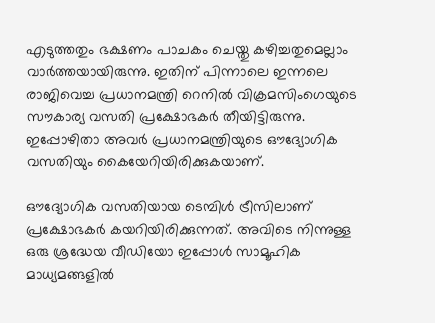എടുത്തതും ഭക്ഷണം പാചകം ചെയ്തു കഴിച്ചതുമെല്ലാം വാര്‍ത്തയായിരുന്നു. ഇതിന് പിന്നാലെ ഇന്നലെ രാജിവെച്ച പ്രധാനമന്ത്രി റെനില്‍ വിക്രമസിംഗെയുടെ സൗകാര്യ വസതി പ്രക്ഷോഭകര്‍ തീയിട്ടിരുന്നു. ഇപ്പോഴിതാ അവര്‍ പ്രധാനമന്ത്രിയുടെ ഔദ്യോഗിക വസതിയും കൈയേറിയിരിക്കുകയാണ്.

ഔദ്യോഗിക വസതിയായ ടെമ്പിള്‍ ട്രീസിലാണ് പ്രക്ഷോഭകര്‍ കയറിയിരിക്കുന്നത്. അവിടെ നിന്നുള്ള ഒരു ശ്രദ്ധേയ വീഡിയോ ഇപ്പോള്‍ സാമൂഹിക മാധ്യമങ്ങളില്‍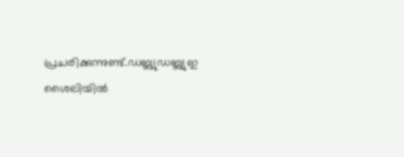പ്രചരിക്കുന്നുണ്ട്.ഡബ്ല്യുഡബ്ല്യുഇ ശൈലിയില്‍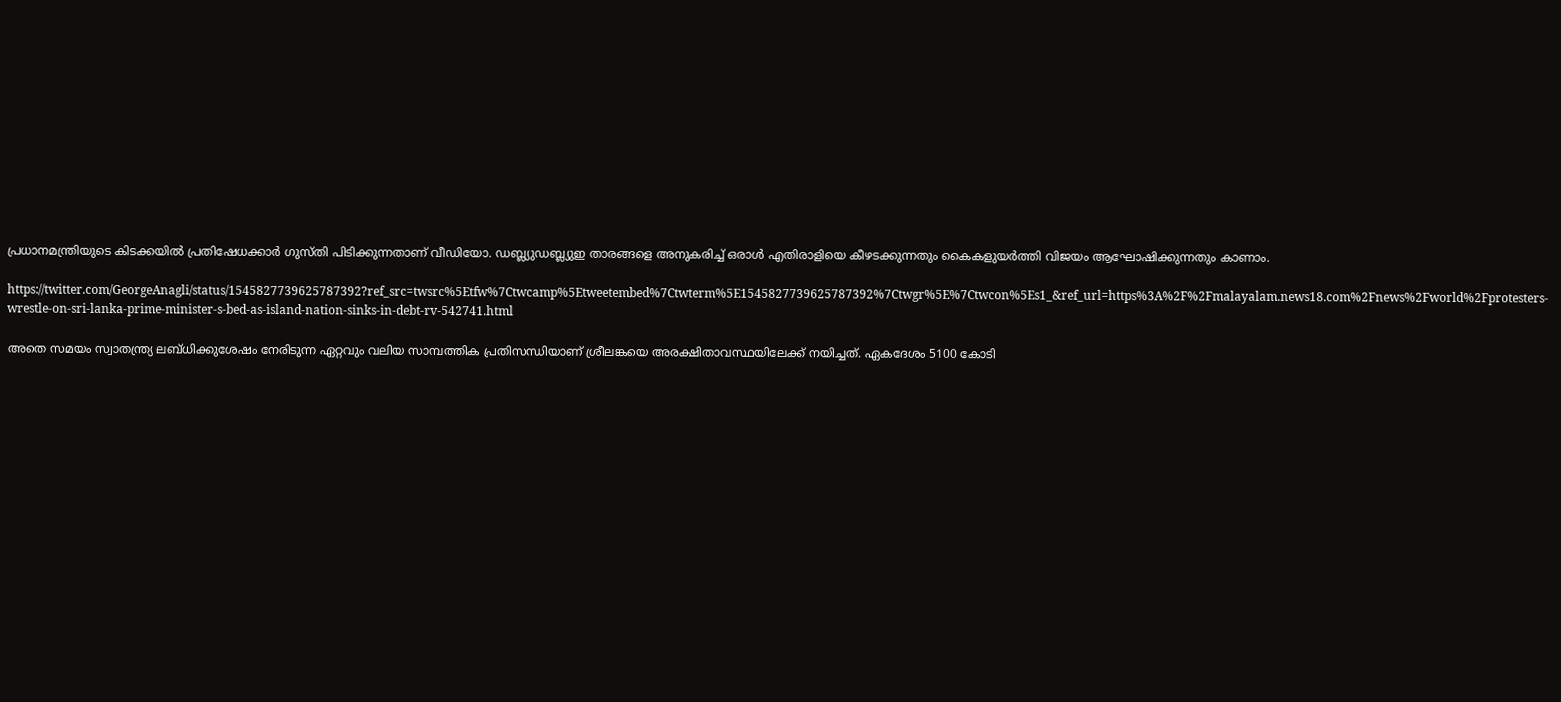പ്രധാനമന്ത്രിയുടെ കിടക്കയില്‍ പ്രതിഷേധക്കാര്‍ ഗുസ്തി പിടിക്കുന്നതാണ് വീഡിയോ. ഡബ്ല്യുഡബ്ല്യുഇ താരങ്ങളെ അനുകരിച്ച് ഒരാള്‍ എതിരാളിയെ കീഴടക്കുന്നതും കൈകളുയര്‍ത്തി വിജയം ആഘോഷിക്കുന്നതും കാണാം.

https://twitter.com/GeorgeAnagli/status/1545827739625787392?ref_src=twsrc%5Etfw%7Ctwcamp%5Etweetembed%7Ctwterm%5E1545827739625787392%7Ctwgr%5E%7Ctwcon%5Es1_&ref_url=https%3A%2F%2Fmalayalam.news18.com%2Fnews%2Fworld%2Fprotesters-wrestle-on-sri-lanka-prime-minister-s-bed-as-island-nation-sinks-in-debt-rv-542741.html

അതെ സമയം സ്വാതന്ത്ര്യ ലബ്‌ധിക്കുശേഷം നേരിടുന്ന ഏറ്റവും വലിയ സാമ്പത്തിക പ്രതിസന്ധിയാണ്‌ ശ്രീലങ്കയെ അരക്ഷിതാവസ്ഥയിലേക്ക്‌ നയിച്ചത്‌. ഏകദേശം 5100 കോടി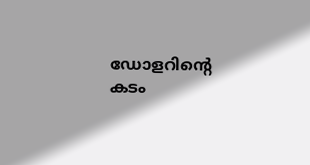ഡോളറിന്റെ കടം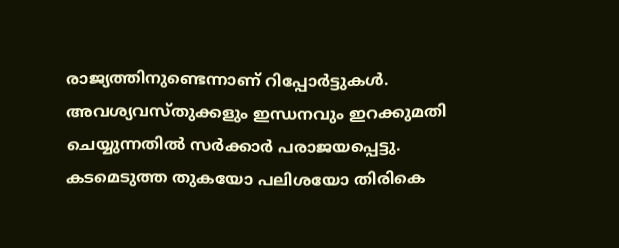രാജ്യത്തിനുണ്ടെന്നാണ് റിപ്പോര്‍ട്ടുകള്‍. അവശ്യവസ്തുക്കളും ഇന്ധനവും ഇറക്കുമതി ചെയ്യുന്നതിൽ സര്‍ക്കാര്‍ പരാജയപ്പെട്ടു. കടമെടുത്ത തുകയോ പലിശയോ തിരികെ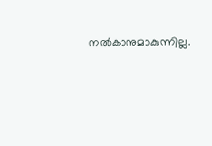നല്‍കാനുമാകുന്നില്ല.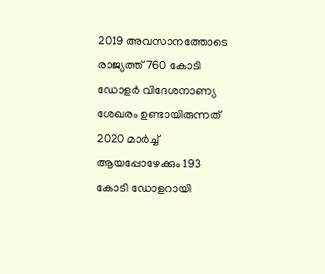2019 അവസാനത്തോടെ രാജ്യത്ത്‌ 760 കോടി ഡോളർ വിദേശനാണ്യ ശേഖരം ഉണ്ടായിരുന്നത്‌ 2020 മാർച്ച്‌ ആയപ്പോഴേക്കും 193 കോടി ഡോളറായി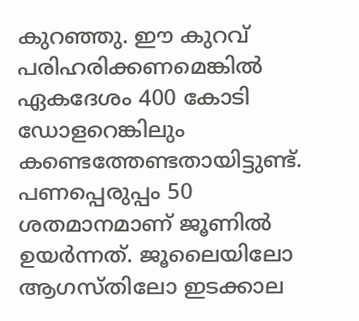കുറഞ്ഞു. ഈ കുറവ് പരിഹരിക്കണമെങ്കില്‍ ഏകദേശം 400 കോടി ഡോളറെങ്കിലും കണ്ടെത്തേണ്ടതായിട്ടുണ്ട്. പണപ്പെരുപ്പം 50 ശതമാനമാണ് ജൂണില്‍ ഉയര്‍ന്നത്. ജൂലൈയിലോ ആഗസ്തിലോ ഇടക്കാല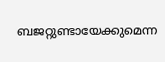ബജറ്റുണ്ടായേക്കുമെന്ന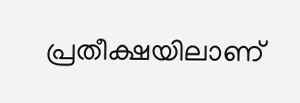പ്രതീക്ഷയിലാണ്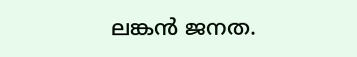ലങ്കന്‍ ജനത.